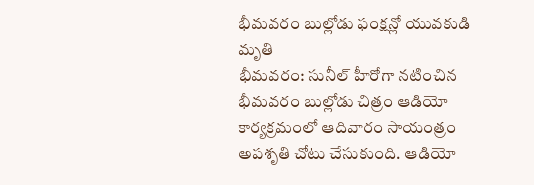భీమవరం బుల్లోడు ఫంక్షన్లో యువకుడి మృతి
భీమవరం: సునీల్ హీరోగా నటించిన భీమవరం బుల్లోడు చిత్రం ఆడియో కార్యక్రమంలో ఆదివారం సాయంత్రం అపశృతి చోటు చేసుకుంది. ఆడియో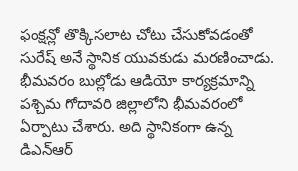ఫంక్షన్లో తొక్కిసలాట చోటు చేసుకోవడంతో సురేష్ అనే స్థానిక యువకుడు మరణించాడు. భీమవరం బుల్లోడు ఆడియో కార్యక్రమాన్ని పశ్చిమ గోదావరి జిల్లాలోని భీమవరంలో ఏర్పాటు చేశారు. అది స్థానికంగా ఉన్న డిఎన్ఆర్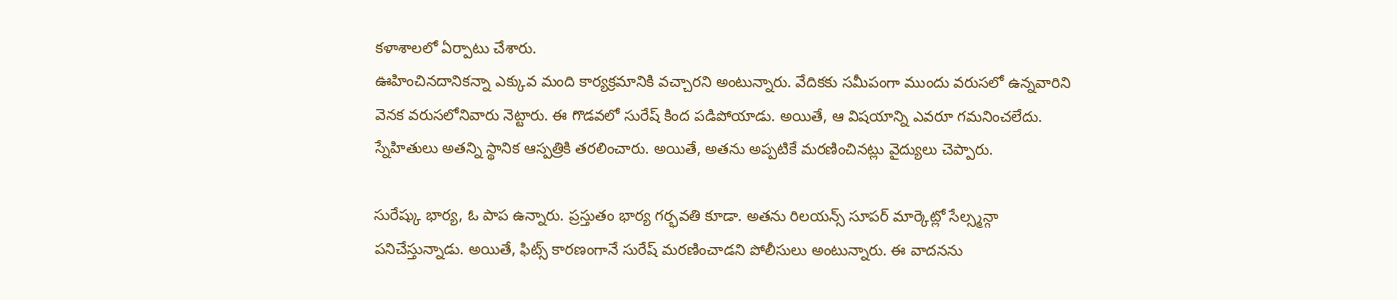కళాశాలలో ఏర్పాటు చేశారు.
ఊహించినదానికన్నా ఎక్కువ మంది కార్యక్రమానికి వచ్చారని అంటున్నారు. వేదికకు సమీపంగా ముందు వరుసలో ఉన్నవారిని వెనక వరుసలోనివారు నెట్టారు. ఈ గొడవలో సురేష్ కింద పడిపోయాడు. అయితే, ఆ విషయాన్ని ఎవరూ గమనించలేదు. స్నేహితులు అతన్ని స్థానిక ఆస్పత్రికి తరలించారు. అయితే, అతను అప్పటికే మరణించినట్లు వైద్యులు చెప్పారు.

సురేష్కు భార్య, ఓ పాప ఉన్నారు. ప్రస్తుతం భార్య గర్భవతి కూడా. అతను రిలయన్స్ సూపర్ మార్కెట్లో సేల్స్మన్గా పనిచేస్తున్నాడు. అయితే, ఫిట్స్ కారణంగానే సురేష్ మరణించాడని పోలీసులు అంటున్నారు. ఈ వాదనను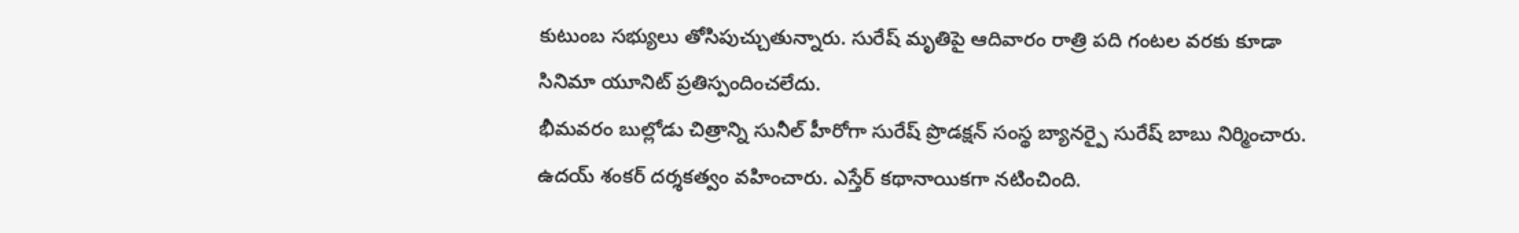కుటుంబ సభ్యులు తోసిపుచ్చుతున్నారు. సురేష్ మృతిపై ఆదివారం రాత్రి పది గంటల వరకు కూడా సినిమా యూనిట్ ప్రతిస్పందించలేదు.
భీమవరం బుల్లోడు చిత్రాన్ని సునీల్ హీరోగా సురేష్ ప్రొడక్షన్ సంస్థ బ్యానర్పై సురేష్ బాబు నిర్మించారు. ఉదయ్ శంకర్ దర్శకత్వం వహించారు. ఎస్తేర్ కథానాయికగా నటించింది.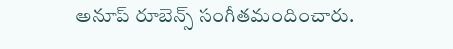అనూప్ రూబెన్స్ సంగీతమందించారు.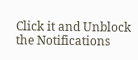Click it and Unblock the Notifications